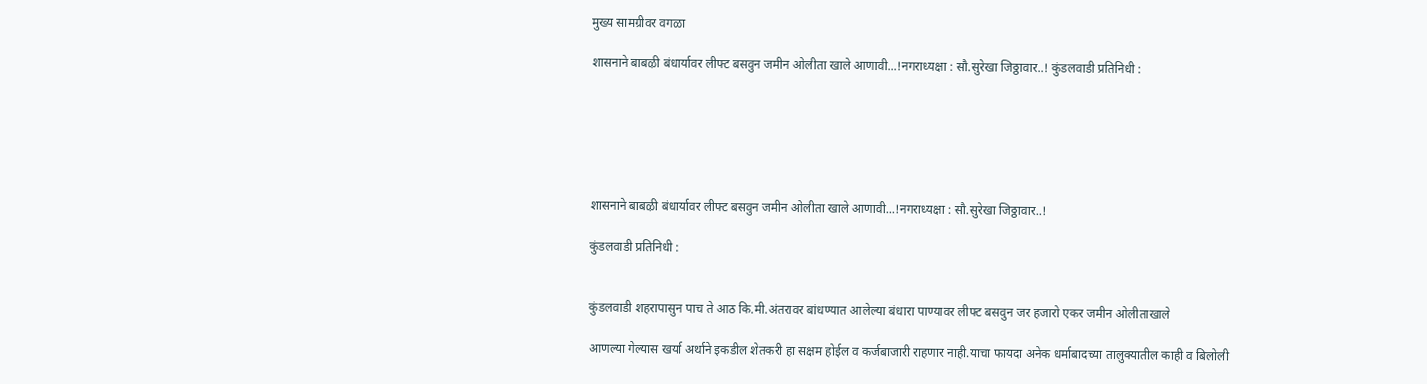मुख्य सामग्रीवर वगळा

शासनाने बाबऴी बंधार्यावर लीफ्ट बसवुन जमीन ओलीता खाले आणावी...!नगराध्यक्षा : सौ.सुरेखा जिठ्ठावार..! कुंडलवाडी प्रतिनिधी :






शासनाने बाबऴी बंधार्यावर लीफ्ट बसवुन जमीन ओलीता खाले आणावी...!नगराध्यक्षा : सौ.सुरेखा जिठ्ठावार..!

कुंडलवाडी प्रतिनिधी :


कुंडलवाडी शहरापासुन पाच ते आठ कि.मी.अंतरावर बांधण्यात आलेल्या बंधारा पाण्यावर लीफ्ट बसवुन जर हजारो एकर जमीन ओलीताखाले

आणल्या गेल्यास खर्या अर्थाने इकडील शेतकरी हा सक्षम होईल व कर्जबाजारी राहणार नाही.याचा फायदा अनेक धर्माबादच्या तालुक्यातील काही व बिलोली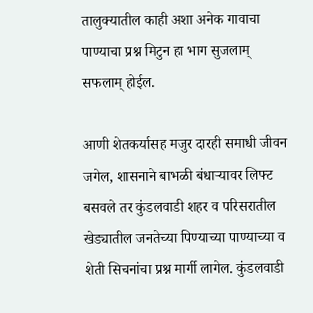तालुक्यातील काही अशा अनेक गावाचा पाण्याचा प्रश्न मिटुन हा भाग सुजलाम् सफलाम् होईल.

आणी शेतकर्यासह मजुर दारही समाधी जीवन जगेल, शासनाने बाभळी बंधाऱ्यावर लिफ्ट बसवले तर कुंडलवाडी शहर व परिसरातील खेड्यातील जनतेच्या पिण्याच्या पाण्याच्या व शेती सिचनांचा प्रश्न मार्गी लागेल. कुंडलवाडी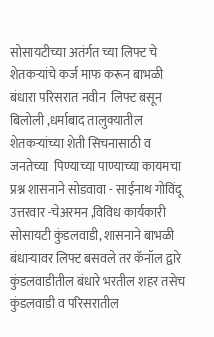सोसायटीच्या अतंर्गत च्या लिफ्ट चे शेतकऱ्यांचे कर्ज माफ करून बाभळी बंधारा परिसरात नवीन  लिफ्ट बसून  बिलोली ,धर्माबाद तालुक्यातील  शेतकऱ्यांच्या शेती सिचनासाठी व जनतेच्या  पिण्याच्या पाण्याच्या कायमचा प्रश्न शासनाने सोडवावा - साईनाथ गोविंदू उत्तरवार -चेअरमन ,विविध कार्यकारी सोसायटी कुंडलवाडी, शासनाने बाभळी बंधाऱ्यावर लिफ्ट बसवले तर कॅनॉल द्वारे कुंडलवाडीतील बंधारे भरतील शहर तसेच कुंडलवाडी व परिसरातील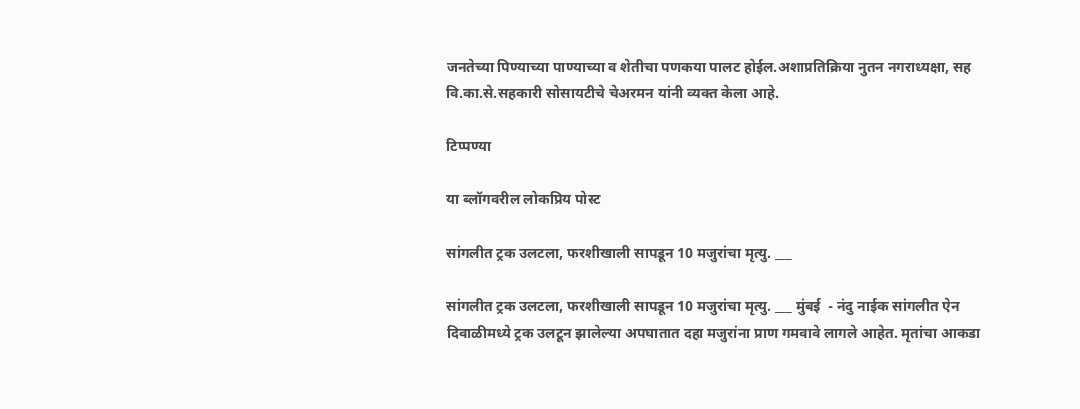जनतेच्या पिण्याच्या पाण्याच्या व शेतीचा पणकया पालट होईल.अशाप्रतिक्रिया नुतन नगराध्यक्षा, सह वि.का.से.सहकारी सोसायटीचे चेअरमन यांनी व्यक्त केला आहे.

टिप्पण्या

या ब्लॉगवरील लोकप्रिय पोस्ट

सांगलीत ट्रक उलटला, फरशीखाली सापडून 10 मजुरांचा मृत्यु. ___

सांगलीत ट्रक उलटला, फरशीखाली सापडून 10 मजुरांचा मृत्यु. ___ मुंबई  - नंदु नाईक सांगलीत ऐन दिवाळीमध्ये ट्रक उलटून झालेल्या अपघातात दहा मजुरांना प्राण गमवावे लागले आहेत. मृतांचा आकडा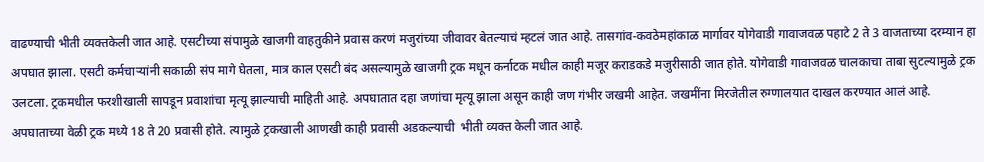वाढण्याची भीती व्यक्तकेली जात आहे. एसटीच्या संपामुळे खाजगी वाहतुकीने प्रवास करणं मजुरांच्या जीवावर बेतल्याचं म्हटलं जात आहे. तासगांव-कवठेमहांकाळ मार्गावर योगेवाडी गावाजवळ पहाटे 2 ते 3 वाजताच्या दरम्यान हा अपघात झाला. एसटी कर्मचाऱ्यांनी सकाळी संप मागे घेतला, मात्र काल एसटी बंद असल्यामुळे खाजगी ट्रक मधून कर्नाटक मधील काही मजूर कराडकडे मजुरीसाठी जात होते. योगेवाडी गावाजवळ चालकाचा ताबा सुटल्यामुळे ट्रक उलटला. ट्रकमधील फरशीखाली सापडून प्रवाशांचा मृत्यू झाल्याची माहिती आहे. अपघातात दहा जणांचा मृत्यू झाला असून काही जण गंभीर जखमी आहेत. जखमींना मिरजेतील रुग्णालयात दाखल करण्यात आलं आहे. अपघाताच्या वेळी ट्रक मध्ये 18 ते 20 प्रवासी होते. त्यामुळे ट्रकखाली आणखी काही प्रवासी अडकल्याची  भीती व्यक्त केली जात आहे.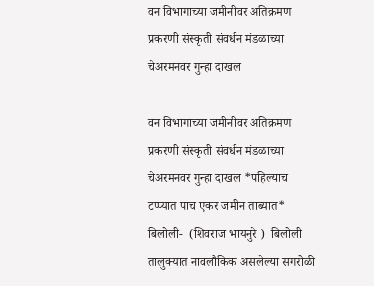वन विभागाच्या जमीनीवर अतिक्रमण प्रकरणी संस्कृती संवर्धन मंडळाच्या चेअरमनवर गुन्हा दाखल

वन विभागाच्या जमीनीवर अतिक्रमण प्रकरणी संस्कृती संवर्धन मंडळाच्या चेअरमनवर गुन्हा दाखल *पहिल्याच टप्प्यात पाच एकर जमीन ताब्यात* बिलोली-  (शिवराज भायनुरे )  बिलोली तालुक्यात नावलौकिक असलेल्या सगरोळी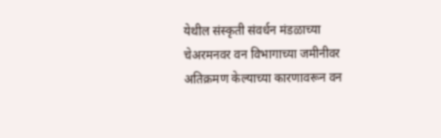येथील संस्कृती संवर्धन मंडळाच्या चेअरमनवर वन विभागाच्या जमीनीवर अतिक्रमण केल्याच्या कारणावरून वन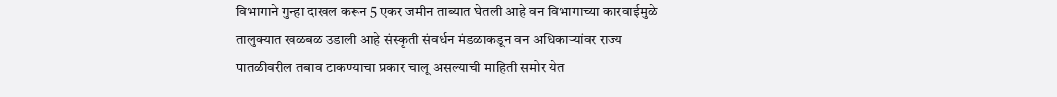विभागाने गुन्हा दाखल करून 5 एकर जमीन ताब्यात घेतली आहे वन विभागाच्या कारवाईमुळे तालुक्यात खळबळ उडाली आहे संस्कृती संवर्धन मंडळाकडून वन अधिकार्‍यांवर राज्य पातळीवरील तबाव टाकण्याचा प्रकार चालू असल्याची माहिती समोर येत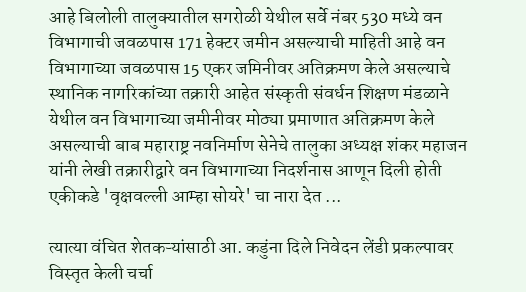आहे बिलोली तालुक्यातील सगरोळी येथील सर्वे नंबर 530 मध्ये वन विभागाची जवळपास 171 हेक्टर जमीन असल्याची माहिती आहे वन विभागाच्या जवळपास 15 एकर जमिनीवर अतिक्रमण केले असल्याचे स्थानिक नागरिकांच्या तक्रारी आहेत संस्कृती संवर्धन शिक्षण मंडळाने येथील वन विभागाच्या जमीनीवर मोठ्या प्रमाणात अतिक्रमण केले असल्याची बाब महाराष्ट्र नवनिर्माण सेनेचे तालुका अध्यक्ष शंकर महाजन यांनी लेखी तक्रारीद्वारे वन विभागाच्या निदर्शनास आणून दिली होती एकीकडे 'वृक्षवल्ली आम्हा सोयरे' चा नारा देत ...

त्यात्या वंचित शेतकऱ्यांसाठी आ. कडुंना दिले निवेदन लेंडी प्रकल्पावर विस्तृत केली चर्चा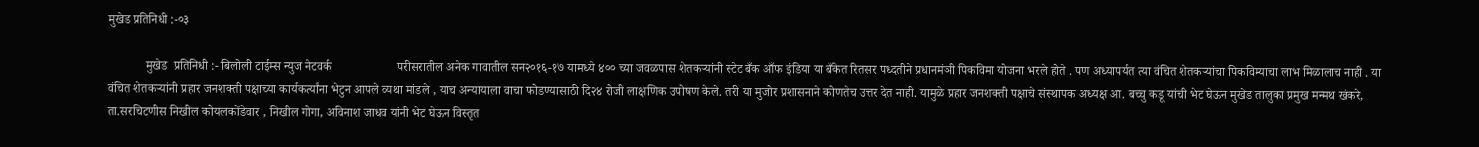मुखेड प्रतिनिधी :-०३

            मुखेड  प्रतिनिधी :- बिलोली टाईम्स न्युज नेटवर्क                     परीसरातील अनेक गावातील सन२०१६-१७ यामध्ये ४०० च्या जवळपास शेतकऱ्यांनी स्टेट बँक आँफ इंडिया या बँकेत रितसर पध्दतीने प्रधानमंञी पिकविमा योजना भरले होते . पण अध्यापर्यत त्या वंचित शेतकऱ्यांचा पिकविम्याचा लाभ मिळालाच नाही . या वंचित शेतकऱ्यांनी प्रहार जनशक्ती पक्षाच्या कार्यकर्त्यांना भेटुन आपले व्यथा मांडले , याच अन्यायाला वाचा फोडण्यासाठी दि२४ रोजी लाक्षणिक उपोषण केले. तरी या मुजोर प्रशासनाने कोणतेच उत्तर देत नाही. यामुळे प्रहार जनशक्ती पक्षाचे संस्थापक अध्यक्ष आ. बच्चु कडू यांची भेट घेऊन मुखेड तालुका प्रमुख मन्मथ खंकरे, ता.सरचिटणीस निखील कोयलकोंडेवार , निखील गोगा, अविनाश जाधव यांनी भेट घेऊन विस्तृत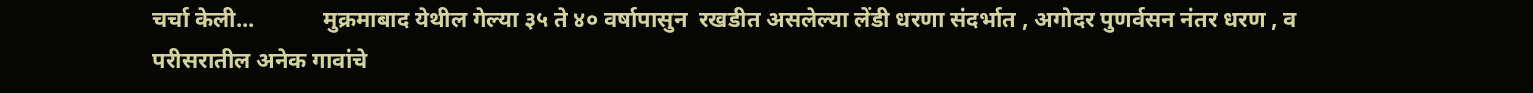चर्चा केली...            मुक्रमाबाद येथील गेल्या ३५ ते ४० वर्षापासुन  रखडीत असलेल्या लेंडी धरणा संदर्भात , अगोदर पुणर्वसन नंतर धरण , व परीसरातील अनेक गावांचे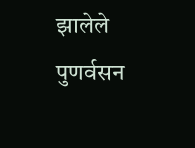झालेले पुणर्वसन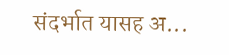संदर्भात यासह अ...